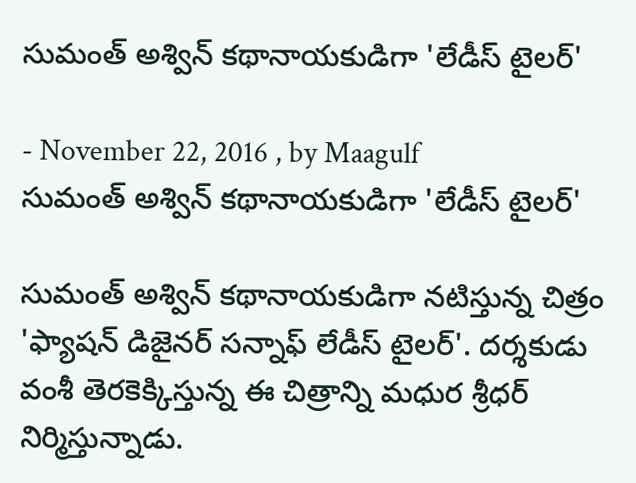సుమంత్ అశ్విన్ కథానాయకుడిగా 'లేడీస్ టైలర్'

- November 22, 2016 , by Maagulf
సుమంత్ అశ్విన్ కథానాయకుడిగా 'లేడీస్ టైలర్'

సుమంత్ అశ్విన్ కథానాయకుడిగా నటిస్తున్న చిత్రం 'ఫ్యాషన్ డిజైనర్ సన్నాఫ్ లేడీస్ టైలర్'. దర్శకుడు వంశీ తెరకెక్కిస్తున్న ఈ చిత్రాన్ని మధుర శ్రీధర్ నిర్మిస్తున్నాడు.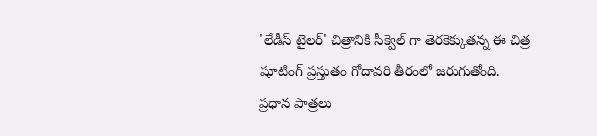'లేడీస్ టైలర్' చిత్రానికి సీక్వెల్ గా తెరకెక్కుతన్న ఈ చిత్ర షూటింగ్ ప్రస్తుతం గోదావరి తీరంలో జరుగుతోంది. ప్రధాన పాత్రలు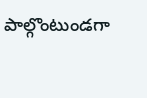పాల్గొంటుండగా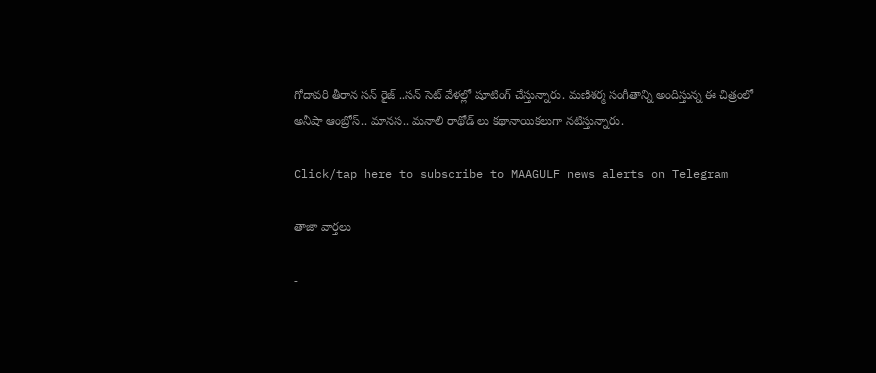గోదావరి తీరాన సన్ రైజ్ ..సన్ సెట్ వేళల్లో షూటింగ్ చేస్తున్నారు. మణిశర్మ సంగీతాన్ని అందిస్తున్న ఈ చిత్రంలో అనీషా ఆంబ్రోస్.. మానస.. మనాలి రాథోడ్ లు కథానాయికలుగా నటిస్తున్నారు.

Click/tap here to subscribe to MAAGULF news alerts on Telegram

తాజా వార్తలు

-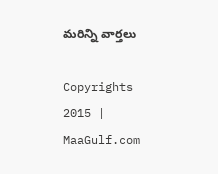మరిన్ని వార్తలు

Copyrights 2015 | MaaGulf.com